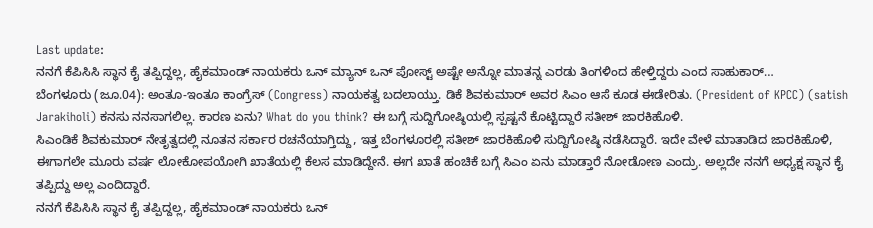Last update:
ನನಗೆ ಕೆಪಿಸಿಸಿ ಸ್ಥಾನ ಕೈ ತಪ್ಪಿದ್ದಲ್ಲ, ಹೈಕಮಾಂಡ್ ನಾಯಕರು ಒನ್ ಮ್ಯಾನ್ ಒನ್ ಪೋಸ್ಟ್ ಅಷ್ಟೇ ಅನ್ನೋ ಮಾತನ್ನ ಎರಡು ತಿಂಗಳಿಂದ ಹೇಳ್ತಿದ್ದರು ಎಂದ ಸಾಹುಕಾರ್…
ಬೆಂಗಳೂರು (ಜೂ.04): ಅಂತೂ-ಇಂತೂ ಕಾಂಗ್ರೆಸ್ (Congress) ನಾಯಕತ್ವ ಬದಲಾಯ್ತು. ಡಿಕೆ ಶಿವಕುಮಾರ್ ಅವರ ಸಿಎಂ ಆಸೆ ಕೂಡ ಈಡೇರಿತು. (President of KPCC) (satish Jarakiholi) ಕನಸು ನನಸಾಗಲಿಲ್ಲ. ಕಾರಣ ಏನು? What do you think? ಈ ಬಗ್ಗೆ ಸುದ್ದಿಗೋಷ್ಠಿಯಲ್ಲಿ ಸ್ಪಷ್ಟನೆ ಕೊಟ್ಟಿದ್ದಾರೆ ಸತೀಶ್ ಜಾರಕಿಹೊಳಿ.
ಸಿಎಂಡಿಕೆ ಶಿವಕುಮಾರ್ ನೇತೃತ್ವದಲ್ಲಿ ನೂತನ ಸರ್ಕಾರ ರಚನೆಯಾಗ್ತಿದ್ದು, ಇತ್ತ ಬೆಂಗಳೂರಲ್ಲಿ ಸತೀಶ್ ಜಾರಕಿಹೊಳಿ ಸುದ್ದಿಗೋಷ್ಠಿ ನಡೆಸಿದ್ದಾರೆ. ಇದೇ ವೇಳೆ ಮಾತಾಡಿದ ಜಾರಕಿಹೊಳಿ, ಈಗಾಗಲೇ ಮೂರು ವರ್ಷ ಲೋಕೋಪಯೋಗಿ ಖಾತೆಯಲ್ಲಿ ಕೆಲಸ ಮಾಡಿದ್ದೇನೆ. ಈಗ ಖಾತೆ ಹಂಚಿಕೆ ಬಗ್ಗೆ ಸಿಎಂ ಏನು ಮಾಡ್ತಾರೆ ನೋಡೋಣ ಎಂದ್ರು. ಅಲ್ಲದೇ ನನಗೆ ಅಧ್ಯಕ್ಷ ಸ್ಥಾನ ಕೈ ತಪ್ಪಿದ್ದು ಅಲ್ಲ ಎಂದಿದ್ದಾರೆ.
ನನಗೆ ಕೆಪಿಸಿಸಿ ಸ್ಥಾನ ಕೈ ತಪ್ಪಿದ್ದಲ್ಲ, ಹೈಕಮಾಂಡ್ ನಾಯಕರು ಒನ್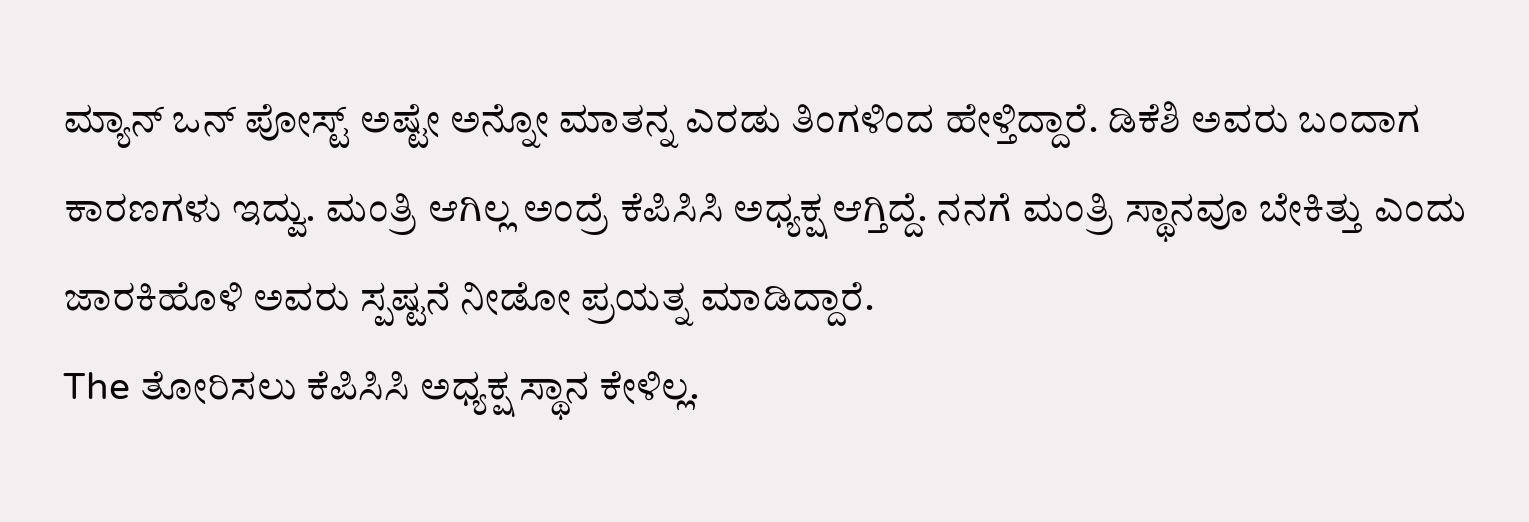ಮ್ಯಾನ್ ಒನ್ ಪೋಸ್ಟ್ ಅಷ್ಟೇ ಅನ್ನೋ ಮಾತನ್ನ ಎರಡು ತಿಂಗಳಿಂದ ಹೇಳ್ತಿದ್ದಾರೆ. ಡಿಕೆಶಿ ಅವರು ಬಂದಾಗ ಕಾರಣಗಳು ಇದ್ವು. ಮಂತ್ರಿ ಆಗಿಲ್ಲ ಅಂದ್ರೆ ಕೆಪಿಸಿಸಿ ಅಧ್ಯಕ್ಷ ಆಗ್ತಿದ್ದೆ. ನನಗೆ ಮಂತ್ರಿ ಸ್ಥಾನವೂ ಬೇಕಿತ್ತು ಎಂದು ಜಾರಕಿಹೊಳಿ ಅವರು ಸ್ಪಷ್ಟನೆ ನೀಡೋ ಪ್ರಯತ್ನ ಮಾಡಿದ್ದಾರೆ.
The ತೋರಿಸಲು ಕೆಪಿಸಿಸಿ ಅಧ್ಯಕ್ಷ ಸ್ಥಾನ ಕೇಳಿಲ್ಲ.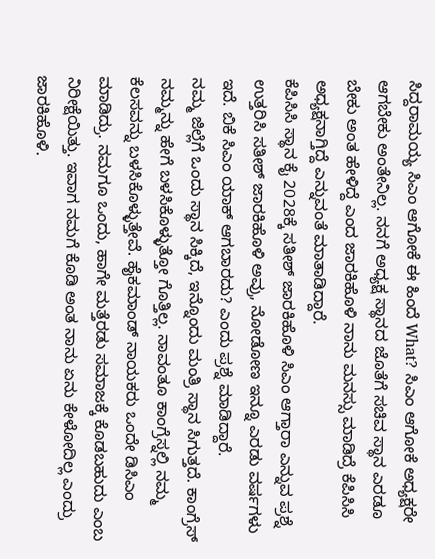ಸಿದ್ದರಾಮಯ್ಯ ಸಿಎಂ ಆಗೋಕೆ ಈ ಹಿಂದೆ What? ಸಿಎಂ ಆಗೋಕೆ ಅಧ್ಯಕ್ಷರೇ ಆಗಬೇಕು ಅಂತೇನಿಲ್ಲ. ನನಗೆ ಅಧ್ಯಕ್ಷ ಸ್ಥಾನದ ಜೊತೆಗೆ ಸಚಿವ ಸ್ಥಾನ ಎರಡೂ ಬೇಕು ಅಂತ ಹೇಳಿದ್ದೆ ಎಂದ ಜಾರಕಿಹೊಳಿ ನಾನು ಮನಸ್ಸು ಮಾಡಿದ್ರೆ ಕೆಪಿಸಿಸಿ ಅಧ್ಯಕ್ಷನಾಗ್ತಿದ್ದೆ ಎನ್ನುವಂತೆ ಮಾತಾಡಿದ್ದಾರೆ.
ಕೆಪಿಸಿಸಿ ಸ್ಥಾನ ಕೈ 2028ಕ್ಕೆ ಸತೀಶ್ ಜಾರಕಿಹೊಳಿ ಸಿಎಂ ಆಗ್ತಾರಾ ಎನ್ನುವ ಪ್ರಶ್ನೆ ಉತ್ತರಿಸಿ ಸತೀಶ್ ಜಾರಕಿಹೊಳಿ ಅವ್ರು, ನೋಡೋಣ ಇನ್ನೂ ಎರಡು ವರ್ಷಗಳು ಇದೆ. ಬಿಕೆ ಸಿಎಂ ಯಾಕ್ ಆಗಬಾರದು? ಎಂದು ಪ್ರಶ್ನೆ ಮಾಡಿದ್ದಾರೆ.
ನಮ್ಮ ಜಿಲ್ಲೆಗೆ ಒಂದು ಸ್ಥಾನ ಸಿಕ್ಕಿದೆ, ಇನ್ನೊಂದು ಮಂತ್ರಿ ಸ್ಥಾನ ಸಿಗುತ್ತದೆ. ಕಾಂಗ್ರೆಸ್ ನಮ್ಮನ್ನು ಹೇಗೆ ಬಳಸಿಕೊಳ್ಳುತ್ತೋ ಗೊತ್ತಿಲ್ಲ. ನಾವಂತೂ ಕಾಂಗ್ರೆಸ್ನಲ್ಲಿ ನಮ್ಮ ಕೆಲಸವನ್ನು ಬಳಸಿಕೊಳ್ಳುತ್ತೇವೆ. ಹೈಕಮಾಂಡ್ ನಾಯಕರು ಒಂದೇ ಡಿಸಿಎಂ ಮಾಡಿದ್ರು. ನಮಗೂ ಒಂದು, ಹಾಗೇ ಮತ್ತೆರಡು ಸಮಾಜಕ್ಕೆ ಕೊಡಬಹುದು ಎಂಬ ನಿರೀಕ್ಷೆಯಿತ್ತು. ಇವಾಗ ನಮಗೆ ಕೊಡಿ ಅಂತ ನಾನು ಏನು ಕೇಳೋದಿಲ್ಲ ಎಂದ್ರು ಜಾರಕಿಹೊಳಿ.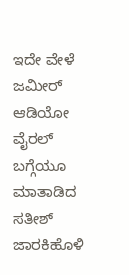ಇದೇ ವೇಳೆ ಜಮೀರ್ ಆಡಿಯೋ ವೈರಲ್ ಬಗ್ಗೆಯೂ ಮಾತಾಡಿದ ಸತೀಶ್ ಜಾರಕಿಹೊಳಿ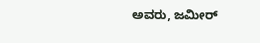ಅವರು, ಜಮೀರ್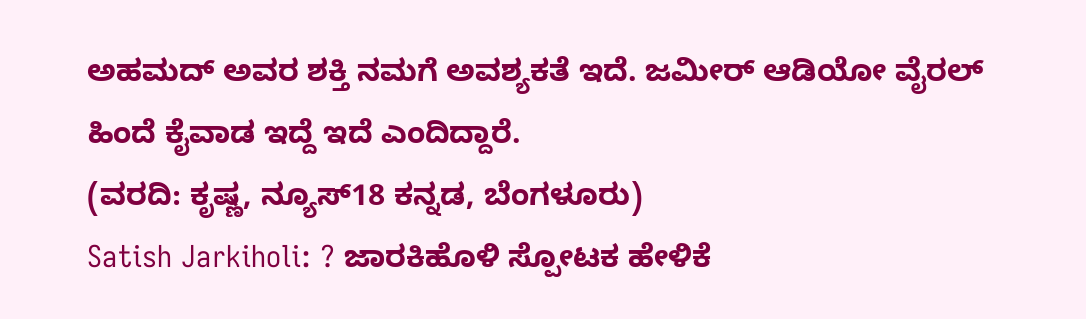ಅಹಮದ್ ಅವರ ಶಕ್ತಿ ನಮಗೆ ಅವಶ್ಯಕತೆ ಇದೆ. ಜಮೀರ್ ಆಡಿಯೋ ವೈರಲ್ ಹಿಂದೆ ಕೈವಾಡ ಇದ್ದೆ ಇದೆ ಎಂದಿದ್ದಾರೆ.
(ವರದಿ: ಕೃಷ್ಣ, ನ್ಯೂಸ್18 ಕನ್ನಡ, ಬೆಂಗಳೂರು)
Satish Jarkiholi: ? ಜಾರಕಿಹೊಳಿ ಸ್ಪೋಟಕ ಹೇಳಿಕೆ